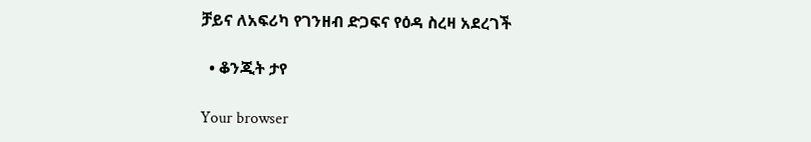ቻይና ለአፍሪካ የገንዘብ ድጋፍና የዕዳ ስረዛ አደረገች

  • ቆንጂት ታየ

Your browser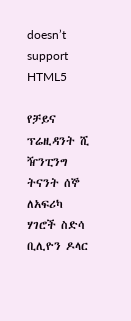doesn’t support HTML5

የቻይና ፕሬዚዳንት ሺ ዥንፒንግ ትናንት ሰኞ ለአፍሪካ ሃገሮች ስድሳ ቢሊዮን ዶላር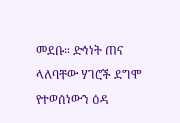መደቡ። ድኅነት ጠና ላለባቸው ሃገሮች ደግሞ የተወሰነውን ዕዳ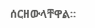ሰርዘውላቸዋል።